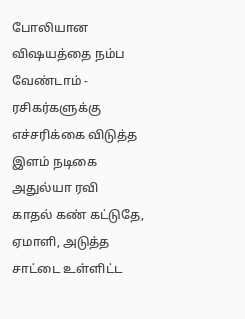போலியான விஷயத்தை நம்ப வேண்டாம் - ரசிகர்களுக்கு எச்சரிக்கை விடுத்த இளம் நடிகை அதுல்யா ரவி
காதல் கண் கட்டுதே, ஏமாளி, அடுத்த சாட்டை உள்ளிட்ட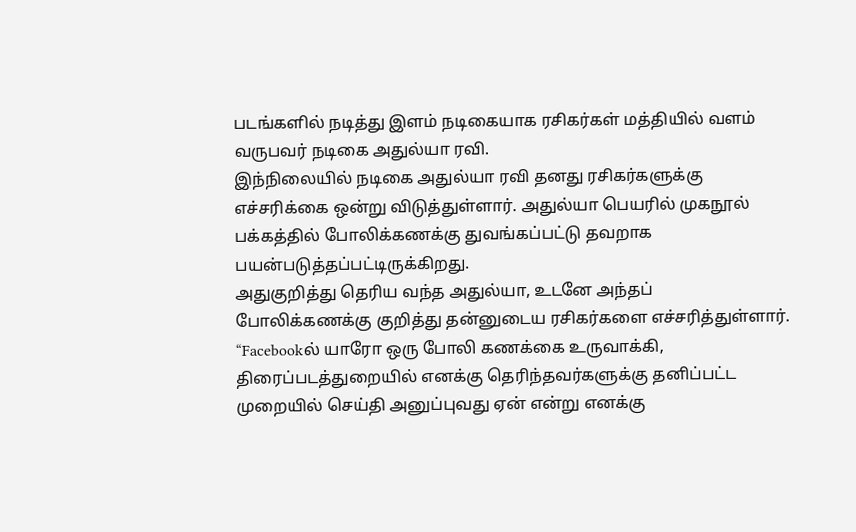படங்களில் நடித்து இளம் நடிகையாக ரசிகர்கள் மத்தியில் வளம் வருபவர் நடிகை அதுல்யா ரவி.
இந்நிலையில் நடிகை அதுல்யா ரவி தனது ரசிகர்களுக்கு எச்சரிக்கை ஒன்று விடுத்துள்ளார். அதுல்யா பெயரில் முகநூல் பக்கத்தில் போலிக்கணக்கு துவங்கப்பட்டு தவறாக பயன்படுத்தப்பட்டிருக்கிறது.
அதுகுறித்து தெரிய வந்த அதுல்யா, உடனே அந்தப் போலிக்கணக்கு குறித்து தன்னுடைய ரசிகர்களை எச்சரித்துள்ளார்.
“Facebookல் யாரோ ஒரு போலி கணக்கை உருவாக்கி, திரைப்படத்துறையில் எனக்கு தெரிந்தவர்களுக்கு தனிப்பட்ட முறையில் செய்தி அனுப்புவது ஏன் என்று எனக்கு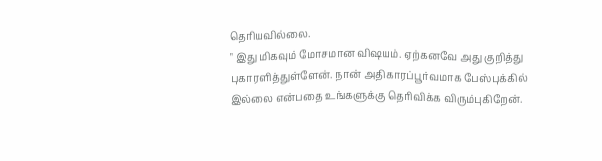தெரியவில்லை.
" இது மிகவும் மோசமான விஷயம். ஏற்கனவே அது குறித்து புகாரளித்துள்ளேன். நான் அதிகாரப்பூர்வமாக பேஸ்புக்கில் இல்லை என்பதை உங்களுக்கு தெரிவிக்க விரும்புகிறேன்.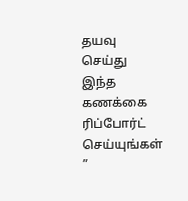தயவு செய்து இந்த கணக்கை ரிப்போர்ட் செய்யுங்கள் ”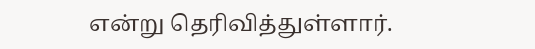என்று தெரிவித்துள்ளார்.